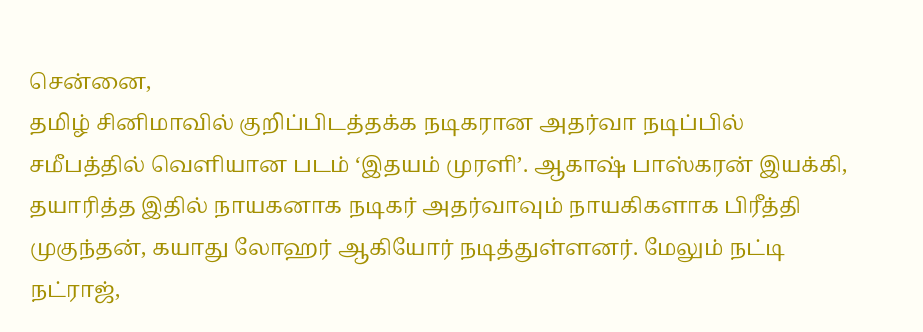சென்னை,
தமிழ் சினிமாவில் குறிப்பிடத்தக்க நடிகரான அதர்வா நடிப்பில் சமீபத்தில் வெளியான படம் ‘இதயம் முரளி’. ஆகாஷ் பாஸ்கரன் இயக்கி, தயாரித்த இதில் நாயகனாக நடிகர் அதர்வாவும் நாயகிகளாக பிரீத்தி முகுந்தன், கயாது லோஹர் ஆகியோர் நடித்துள்ளனர். மேலும் நட்டி நட்ராஜ்,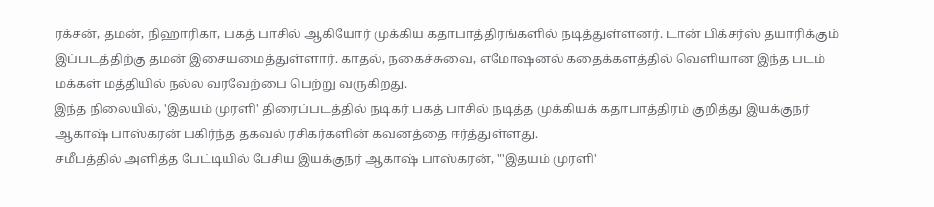ரக்சன், தமன், நிஹாரிகா, பகத் பாசில் ஆகியோர் முக்கிய கதாபாத்திரங்களில் நடித்துள்ளனர். டான் பிக்சர்ஸ் தயாரிக்கும் இப்படத்திற்கு தமன் இசையமைத்துள்ளார். காதல், நகைச்சுவை, எமோஷனல் கதைக்களத்தில் வெளியான இந்த படம் மக்கள் மத்தியில் நல்ல வரவேற்பை பெற்று வருகிறது.
இந்த நிலையில், 'இதயம் முரளி' திரைப்படத்தில் நடிகர் பகத் பாசில் நடித்த முக்கியக் கதாபாத்திரம் குறித்து இயக்குநர் ஆகாஷ் பாஸ்கரன் பகிர்ந்த தகவல் ரசிகர்களின் கவனத்தை ஈர்த்துள்ளது.
சமீபத்தில் அளித்த பேட்டியில் பேசிய இயக்குநர் ஆகாஷ் பாஸ்கரன், "'இதயம் முரளி'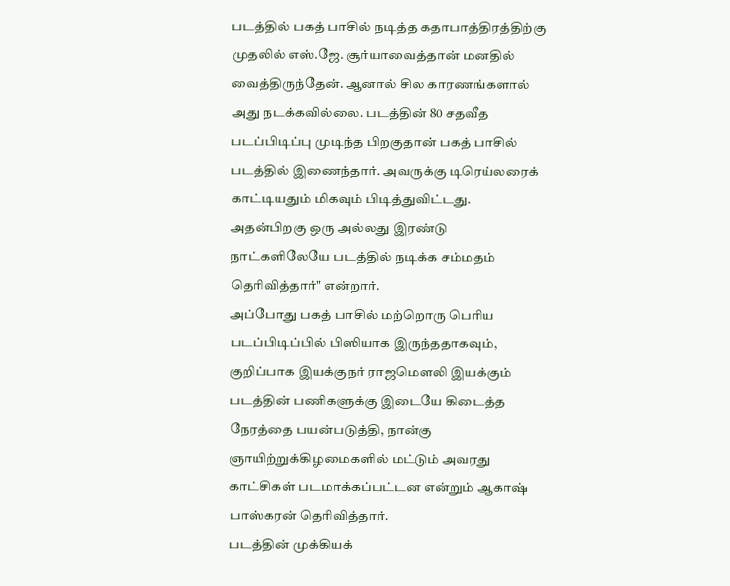படத்தில் பகத் பாசில் நடித்த கதாபாத்திரத்திற்கு முதலில் எஸ்.ஜே. சூர்யாவைத்தான் மனதில் வைத்திருந்தேன். ஆனால் சில காரணங்களால் அது நடக்கவில்லை. படத்தின் 80 சதவீத படப்பிடிப்பு முடிந்த பிறகுதான் பகத் பாசில் படத்தில் இணைந்தார். அவருக்கு டிரெய்லரைக் காட்டியதும் மிகவும் பிடித்துவிட்டது. அதன்பிறகு ஒரு அல்லது இரண்டு நாட்களிலேயே படத்தில் நடிக்க சம்மதம் தெரிவித்தார்" என்றார்.
அப்போது பகத் பாசில் மற்றொரு பெரிய படப்பிடிப்பில் பிஸியாக இருந்ததாகவும், குறிப்பாக இயக்குநர் ராஜமௌலி இயக்கும் படத்தின் பணிகளுக்கு இடையே கிடைத்த நேரத்தை பயன்படுத்தி, நான்கு ஞாயிற்றுக்கிழமைகளில் மட்டும் அவரது காட்சிகள் படமாக்கப்பட்டன என்றும் ஆகாஷ் பாஸ்கரன் தெரிவித்தார்.
படத்தின் முக்கியக்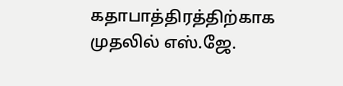கதாபாத்திரத்திற்காக முதலில் எஸ்.ஜே.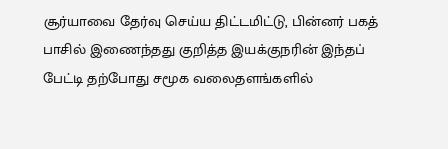சூர்யாவை தேர்வு செய்ய திட்டமிட்டு, பின்னர் பகத் பாசில் இணைந்தது குறித்த இயக்குநரின் இந்தப் பேட்டி தற்போது சமூக வலைதளங்களில்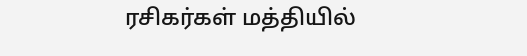ரசிகர்கள் மத்தியில்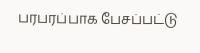பரபரப்பாக பேசப்பட்டு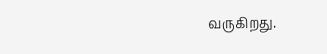வருகிறது.